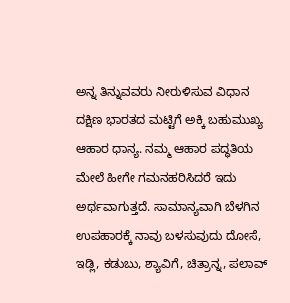ಅನ್ನ ತಿನ್ನುವವರು ನೀರುಳಿಸುವ ವಿಧಾನ
ದಕ್ಷಿಣ ಭಾರತದ ಮಟ್ಟಿಗೆ ಅಕ್ಕಿ ಬಹುಮುಖ್ಯ ಆಹಾರ ಧಾನ್ಯ. ನಮ್ಮ ಆಹಾರ ಪದ್ಧತಿಯ ಮೇಲೆ ಹೀಗೇ ಗಮನಹರಿಸಿದರೆ ಇದು ಅರ್ಥವಾಗುತ್ತದೆ. ಸಾಮಾನ್ಯವಾಗಿ ಬೆಳಗಿನ ಉಪಹಾರಕ್ಕೆ ನಾವು ಬಳಸುವುದು ದೋಸೆ, ಇಡ್ಲಿ, ಕಡುಬು, ಶ್ಯಾವಿಗೆ, ಚಿತ್ರಾನ್ನ, ಪಲಾವ್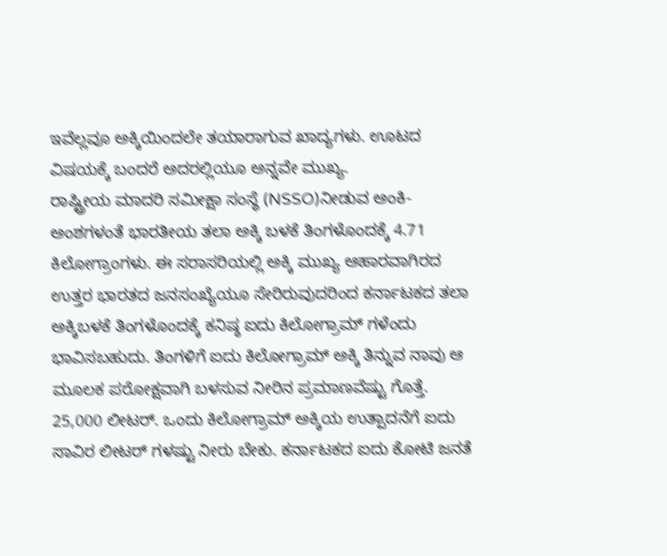ಇವೆಲ್ಲವೂ ಅಕ್ಕಿಯಿಂದಲೇ ತಯಾರಾಗುವ ಖಾದ್ಯಗಳು. ಊಟದ ವಿಷಯಕ್ಕೆ ಬಂದರೆ ಅದರಲ್ಲಿಯೂ ಅನ್ನವೇ ಮುಖ್ಯ.
ರಾಷ್ಟ್ರೀಯ ಮಾದರಿ ಸಮೀಕ್ಷಾ ಸಂಸ್ಥೆ (NSSO)ನೀಡುವ ಅಂಕಿ-ಅಂಶಗಳಂತೆ ಭಾರತೀಯ ತಲಾ ಅಕ್ಕಿ ಬಳಕೆ ತಿಂಗಳೊಂದಕ್ಕೆ 4.71 ಕಿಲೋಗ್ರಾಂಗಳು. ಈ ಸರಾಸರಿಯಲ್ಲಿ ಅಕ್ಕಿ ಮುಖ್ಯ ಆಹಾರವಾಗಿರದ ಉತ್ತರ ಭಾರತದ ಜನಸಂಖ್ಯೆಯೂ ಸೇರಿರುವುದರಿಂದ ಕರ್ನಾಟಕದ ತಲಾ ಅಕ್ಕಿಬಳಕೆ ತಿಂಗಳೊಂದಕ್ಕೆ ಕನಿಷ್ಠ ಐದು ಕಿಲೋಗ್ರಾಮ್ ಗಳೆಂದು ಭಾವಿಸಬಹುದು. ತಿಂಗಳಿಗೆ ಐದು ಕಿಲೋಗ್ರಾಮ್ ಅಕ್ಕಿ ತಿನ್ನುವ ನಾವು ಆ ಮೂಲಕ ಪರೋಕ್ಷವಾಗಿ ಬಳಸುವ ನೀರಿನ ಪ್ರಮಾಣವೆಷ್ಟು ಗೊತ್ತೆ. 25,000 ಲೀಟರ್. ಒಂದು ಕಿಲೋಗ್ರಾಮ್ ಅಕ್ಕಿಯ ಉತ್ಪಾದನೆಗೆ ಐದು ಸಾವಿರ ಲೀಟರ್ ಗಳಷ್ಟು ನೀರು ಬೇಕು. ಕರ್ನಾಟಕದ ಐದು ಕೋಟಿ ಜನತೆ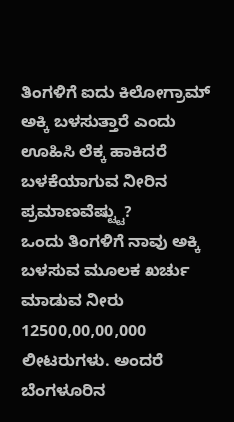ತಿಂಗಳಿಗೆ ಐದು ಕಿಲೋಗ್ರಾಮ್ ಅಕ್ಕಿ ಬಳಸುತ್ತಾರೆ ಎಂದು ಊಹಿಸಿ ಲೆಕ್ಕ ಹಾಕಿದರೆ ಬಳಕೆಯಾಗುವ ನೀರಿನ ಪ್ರಮಾಣವೆಷ್ಟ್ಟು?
ಒಂದು ತಿಂಗಳಿಗೆ ನಾವು ಅಕ್ಕಿ ಬಳಸುವ ಮೂಲಕ ಖರ್ಚು ಮಾಡುವ ನೀರು 12500,00,00,000 ಲೀಟರುಗಳು. ಅಂದರೆ ಬೆಂಗಳೂರಿನ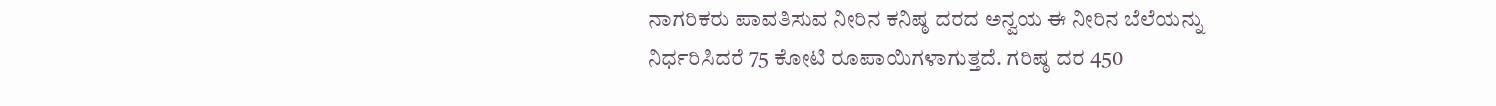ನಾಗರಿಕರು ಪಾವತಿಸುವ ನೀರಿನ ಕನಿಷ್ಠ ದರದ ಅನ್ವಯ ಈ ನೀರಿನ ಬೆಲೆಯನ್ನು ನಿರ್ಧರಿಸಿದರೆ 75 ಕೋಟಿ ರೂಪಾಯಿಗಳಾಗುತ್ತದೆ. ಗರಿಷ್ಠ ದರ 450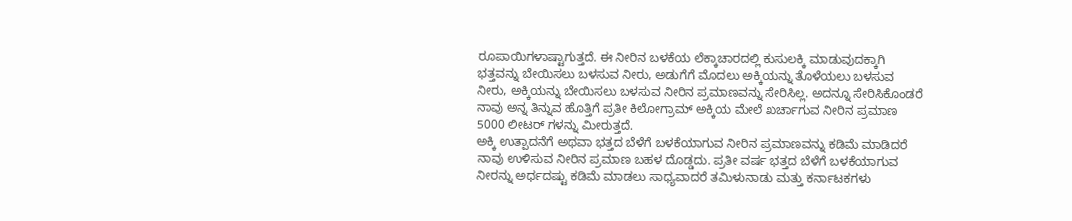ರೂಪಾಯಿಗಳಾಷ್ಟಾಗುತ್ತದೆ. ಈ ನೀರಿನ ಬಳಕೆಯ ಲೆಕ್ಕಾಚಾರದಲ್ಲಿ ಕುಸುಲಕ್ಕಿ ಮಾಡುವುದಕ್ಕಾಗಿ ಭತ್ತವನ್ನು ಬೇಯಿಸಲು ಬಳಸುವ ನೀರು, ಅಡುಗೆಗೆ ಮೊದಲು ಅಕ್ಕಿಯನ್ನು ತೊಳೆಯಲು ಬಳಸುವ ನೀರು, ಅಕ್ಕಿಯನ್ನು ಬೇಯಿಸಲು ಬಳಸುವ ನೀರಿನ ಪ್ರಮಾಣವನ್ನು ಸೇರಿಸಿಲ್ಲ. ಅದನ್ನೂ ಸೇರಿಸಿಕೊಂಡರೆ ನಾವು ಅನ್ನ ತಿನ್ನುವ ಹೊತ್ತಿಗೆ ಪ್ರತೀ ಕಿಲೋಗ್ರಾಮ್ ಅಕ್ಕಿಯ ಮೇಲೆ ಖರ್ಚಾಗುವ ನೀರಿನ ಪ್ರಮಾಣ 5000 ಲೀಟರ್ ಗಳನ್ನು ಮೀರುತ್ತದೆ.
ಅಕ್ಕಿ ಉತ್ಪಾದನೆಗೆ ಅಥವಾ ಭತ್ತದ ಬೆಳೆಗೆ ಬಳಕೆಯಾಗುವ ನೀರಿನ ಪ್ರಮಾಣವನ್ನು ಕಡಿಮೆ ಮಾಡಿದರೆ ನಾವು ಉಳಿಸುವ ನೀರಿನ ಪ್ರಮಾಣ ಬಹಳ ದೊಡ್ಡದು. ಪ್ರತೀ ವರ್ಷ ಭತ್ತದ ಬೆಳೆಗೆ ಬಳಕೆಯಾಗುವ ನೀರನ್ನು ಅರ್ಧದಷ್ಟು ಕಡಿಮೆ ಮಾಡಲು ಸಾಧ್ಯವಾದರೆ ತಮಿಳುನಾಡು ಮತ್ತು ಕರ್ನಾಟಕಗಳು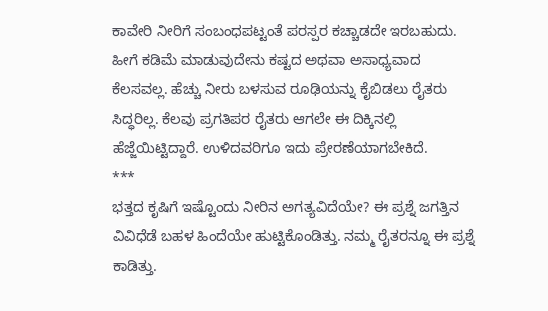ಕಾವೇರಿ ನೀರಿಗೆ ಸಂಬಂಧಪಟ್ಟಂತೆ ಪರಸ್ಪರ ಕಚ್ಚಾಡದೇ ಇರಬಹುದು. ಹೀಗೆ ಕಡಿಮೆ ಮಾಡುವುದೇನು ಕಷ್ಟದ ಅಥವಾ ಅಸಾಧ್ಯವಾದ ಕೆಲಸವಲ್ಲ. ಹೆಚ್ಚು ನೀರು ಬಳಸುವ ರೂಢಿಯನ್ನು ಕೈಬಿಡಲು ರೈತರು ಸಿದ್ಧರಿಲ್ಲ. ಕೆಲವು ಪ್ರಗತಿಪರ ರೈತರು ಆಗಲೇ ಈ ದಿಕ್ಕಿನಲ್ಲಿ ಹೆಜ್ಜೆಯಿಟ್ಟಿದ್ದಾರೆ. ಉಳಿದವರಿಗೂ ಇದು ಪ್ರೇರಣೆಯಾಗಬೇಕಿದೆ.
***
ಭತ್ತದ ಕೃಷಿಗೆ ಇಷ್ಟೊಂದು ನೀರಿನ ಅಗತ್ಯವಿದೆಯೇ? ಈ ಪ್ರಶ್ನೆ ಜಗತ್ತಿನ ವಿವಿಧೆಡೆ ಬಹಳ ಹಿಂದೆಯೇ ಹುಟ್ಟಿಕೊಂಡಿತ್ತು. ನಮ್ಮ ರೈತರನ್ನೂ ಈ ಪ್ರಶ್ನೆ ಕಾಡಿತ್ತು.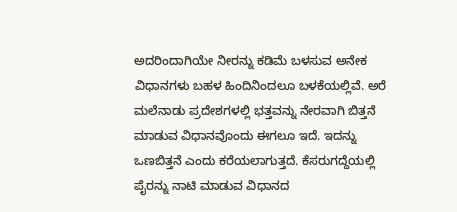ಅದರಿಂದಾಗಿಯೇ ನೀರನ್ನು ಕಡಿಮೆ ಬಳಸುವ ಅನೇಕ ವಿಧಾನಗಳು ಬಹಳ ಹಿಂದಿನಿಂದಲೂ ಬಳಕೆಯಲ್ಲಿವೆ. ಅರೆ ಮಲೆನಾಡು ಪ್ರದೇಶಗಳಲ್ಲಿ ಭತ್ತವನ್ನು ನೇರವಾಗಿ ಬಿತ್ತನೆ ಮಾಡುವ ವಿಧಾನವೊಂದು ಈಗಲೂ ಇದೆ. ಇದನ್ನು ಒಣಬಿತ್ತನೆ ಎಂದು ಕರೆಯಲಾಗುತ್ತದೆ. ಕೆಸರುಗದ್ದೆಯಲ್ಲಿ ಪೈರನ್ನು ನಾಟಿ ಮಾಡುವ ವಿಧಾನದ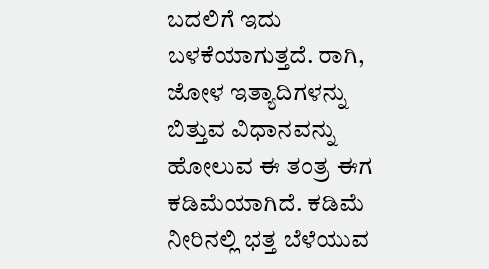ಬದಲಿಗೆ ಇದು ಬಳಕೆಯಾಗುತ್ತದೆ. ರಾಗಿ, ಜೋಳ ಇತ್ಯಾದಿಗಳನ್ನು ಬಿತ್ತುವ ವಿಧಾನವನ್ನು ಹೋಲುವ ಈ ತಂತ್ರ ಈಗ ಕಡಿಮೆಯಾಗಿದೆ. ಕಡಿಮೆ ನೀರಿನಲ್ಲಿ ಭತ್ತ ಬೆಳೆಯುವ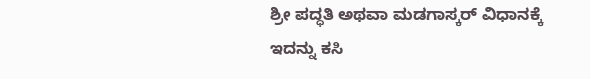ಶ್ರೀ ಪದ್ಧತಿ ಅಥವಾ ಮಡಗಾಸ್ಕರ್ ವಿಧಾನಕ್ಕೆ ಇದನ್ನು ಕಸಿ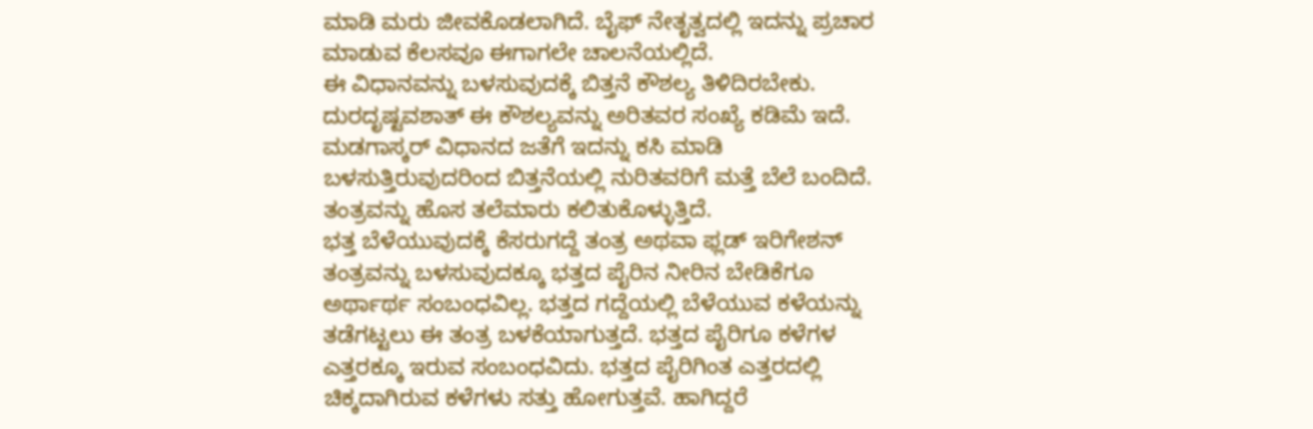ಮಾಡಿ ಮರು ಜೀವಕೊಡಲಾಗಿದೆ. ಬೈಫ್ ನೇತೃತ್ವದಲ್ಲಿ ಇದನ್ನು ಪ್ರಚಾರ ಮಾಡುವ ಕೆಲಸವೂ ಈಗಾಗಲೇ ಚಾಲನೆಯಲ್ಲಿದೆ.
ಈ ವಿಧಾನವನ್ನು ಬಳಸುವುದಕ್ಕೆ ಬಿತ್ತನೆ ಕೌಶಲ್ಯ ತಿಳಿದಿರಬೇಕು. ದುರದೃಷ್ಟವಶಾತ್ ಈ ಕೌಶಲ್ಯವನ್ನು ಅರಿತವರ ಸಂಖ್ಯೆ ಕಡಿಮೆ ಇದೆ. ಮಡಗಾಸ್ಕರ್ ವಿಧಾನದ ಜತೆಗೆ ಇದನ್ನು ಕಸಿ ಮಾಡಿ ಬಳಸುತ್ತಿರುವುದರಿಂದ ಬಿತ್ತನೆಯಲ್ಲಿ ನುರಿತವರಿಗೆ ಮತ್ತೆ ಬೆಲೆ ಬಂದಿದೆ. ತಂತ್ರವನ್ನು ಹೊಸ ತಲೆಮಾರು ಕಲಿತುಕೊಳ್ಳುತ್ತಿದೆ.
ಭತ್ತ ಬೆಳೆಯುವುದಕ್ಕೆ ಕೆಸರುಗದ್ದೆ ತಂತ್ರ ಅಥವಾ ಫ್ಲಡ್ ಇರಿಗೇಶನ್ ತಂತ್ರವನ್ನು ಬಳಸುವುದಕ್ಕೂ ಭತ್ತದ ಪೈರಿನ ನೀರಿನ ಬೇಡಿಕೆಗೂ ಅರ್ಥಾರ್ಥ ಸಂಬಂಧವಿಲ್ಲ. ಭತ್ತದ ಗದ್ದೆಯಲ್ಲಿ ಬೆಳೆಯುವ ಕಳೆಯನ್ನು ತಡೆಗಟ್ಟಲು ಈ ತಂತ್ರ ಬಳಕೆಯಾಗುತ್ತದೆ. ಭತ್ತದ ಪೈರಿಗೂ ಕಳೆಗಳ ಎತ್ತರಕ್ಕೂ ಇರುವ ಸಂಬಂಧವಿದು. ಭತ್ತದ ಪೈರಿಗಿಂತ ಎತ್ತರದಲ್ಲಿ ಚಿಕ್ಕದಾಗಿರುವ ಕಳೆಗಳು ಸತ್ತು ಹೋಗುತ್ತವೆ. ಹಾಗಿದ್ದರೆ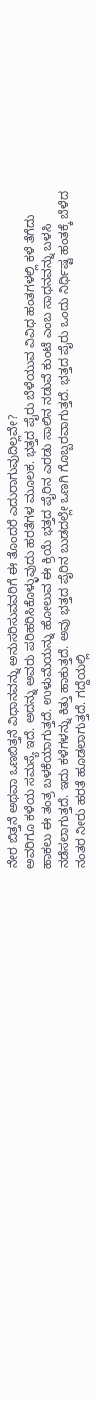ನೇರ ಬಿತ್ತನೆ ಅಥವಾ ಒಣಬಿತ್ತನೆ ವಿಧಾನವನ್ನು ಅನುಸರಿಸುವವರಿಗೆ ಈ ತೊಂದರೆ ಎದುರಾಗುವುದಿಲ್ಲವೇ?
ಅವರಿಗೂ ಕಳೆಯ ಸಮಸ್ಯೆ ಇದೆ. ಅದನ್ನು ಅವರು ಪರಿಹರಿಸಿಕೊಳ್ಳುವುದು ಹರತೆಗಳ ಮೂಲಕ. ಭತ್ತದ ಪೈರು ಬೆಳೆಯುವ ವಿವಿಧ ಹಂತಗಳಲ್ಲಿ ಕಳೆ ತೆಗೆದು ಹಾಕಲು ಈ ತಂತ್ರ ಬಳಕೆಯಾಗುತ್ತದೆ. ಉಳುಮೆಯನ್ನು ಹೋಲುವ ಈ ಕ್ರಿಯೆ ಭತ್ತದ ಪೈರಿನ ಎರಡು ಸಾಲಿನ ನಡುವೆ ಕುಂಟೆ ಎಂಬ ಸಾಧನವನ್ನು ಬಳಸಿ ನಡೆಸಲಾಗುತ್ತದೆ. ಇದು ಕಳೆಗಳನ್ನು ಕಿತ್ತು ಹಾಕುತ್ತದೆ. ಅವು ಭತ್ತದ ಪೈರಿನ ಬುಡದಲ್ಲೇ ಒಣಗಿ ಗೊಬ್ಬರವಾಗುತ್ತದೆ. ಭತ್ತದ ಪೈರು ಒಂದು ನಿರ್ಧಿಷ್ಟ ಹಂತಕ್ಕೆ ಬೆಳೆದ ನಂತರ ನೀರು ಹರತೆ ಹೂಡಲಾಗುತ್ತದೆ. ಗದ್ದೆಯಲ್ಲಿ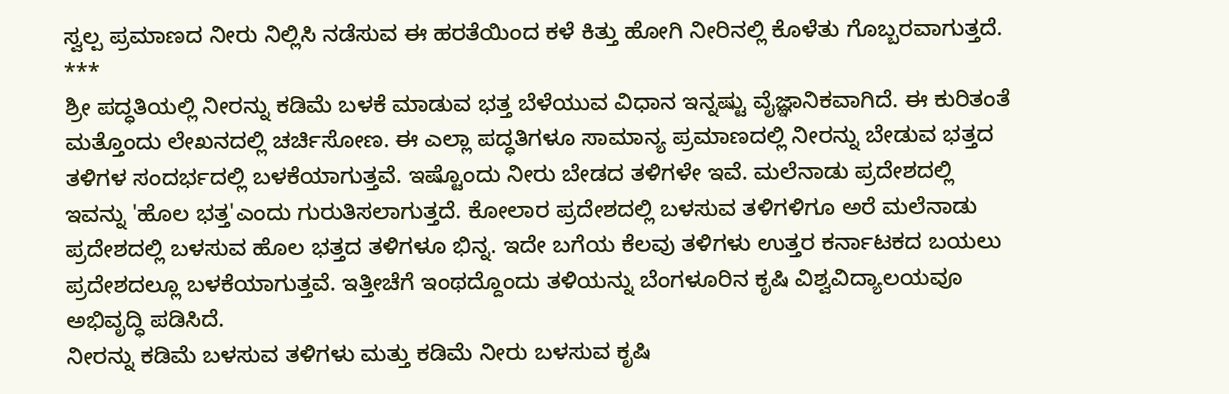ಸ್ವಲ್ಪ ಪ್ರಮಾಣದ ನೀರು ನಿಲ್ಲಿಸಿ ನಡೆಸುವ ಈ ಹರತೆಯಿಂದ ಕಳೆ ಕಿತ್ತು ಹೋಗಿ ನೀರಿನಲ್ಲಿ ಕೊಳೆತು ಗೊಬ್ಬರವಾಗುತ್ತದೆ.
***
ಶ್ರೀ ಪದ್ಧತಿಯಲ್ಲಿ ನೀರನ್ನು ಕಡಿಮೆ ಬಳಕೆ ಮಾಡುವ ಭತ್ತ ಬೆಳೆಯುವ ವಿಧಾನ ಇನ್ನಷ್ಟು ವೈಜ್ಞಾನಿಕವಾಗಿದೆ. ಈ ಕುರಿತಂತೆ ಮತ್ತೊಂದು ಲೇಖನದಲ್ಲಿ ಚರ್ಚಿಸೋಣ. ಈ ಎಲ್ಲಾ ಪದ್ಧತಿಗಳೂ ಸಾಮಾನ್ಯ ಪ್ರಮಾಣದಲ್ಲಿ ನೀರನ್ನು ಬೇಡುವ ಭತ್ತದ ತಳಿಗಳ ಸಂದರ್ಭದಲ್ಲಿ ಬಳಕೆಯಾಗುತ್ತವೆ. ಇಷ್ಟೊಂದು ನೀರು ಬೇಡದ ತಳಿಗಳೇ ಇವೆ. ಮಲೆನಾಡು ಪ್ರದೇಶದಲ್ಲಿ ಇವನ್ನು 'ಹೊಲ ಭತ್ತ'ಎಂದು ಗುರುತಿಸಲಾಗುತ್ತದೆ. ಕೋಲಾರ ಪ್ರದೇಶದಲ್ಲಿ ಬಳಸುವ ತಳಿಗಳಿಗೂ ಅರೆ ಮಲೆನಾಡು ಪ್ರದೇಶದಲ್ಲಿ ಬಳಸುವ ಹೊಲ ಭತ್ತದ ತಳಿಗಳೂ ಭಿನ್ನ. ಇದೇ ಬಗೆಯ ಕೆಲವು ತಳಿಗಳು ಉತ್ತರ ಕರ್ನಾಟಕದ ಬಯಲು ಪ್ರದೇಶದಲ್ಲೂ ಬಳಕೆಯಾಗುತ್ತವೆ. ಇತ್ತೀಚೆಗೆ ಇಂಥದ್ದೊಂದು ತಳಿಯನ್ನು ಬೆಂಗಳೂರಿನ ಕೃಷಿ ವಿಶ್ವವಿದ್ಯಾಲಯವೂ ಅಭಿವೃದ್ಧಿ ಪಡಿಸಿದೆ.
ನೀರನ್ನು ಕಡಿಮೆ ಬಳಸುವ ತಳಿಗಳು ಮತ್ತು ಕಡಿಮೆ ನೀರು ಬಳಸುವ ಕೃಷಿ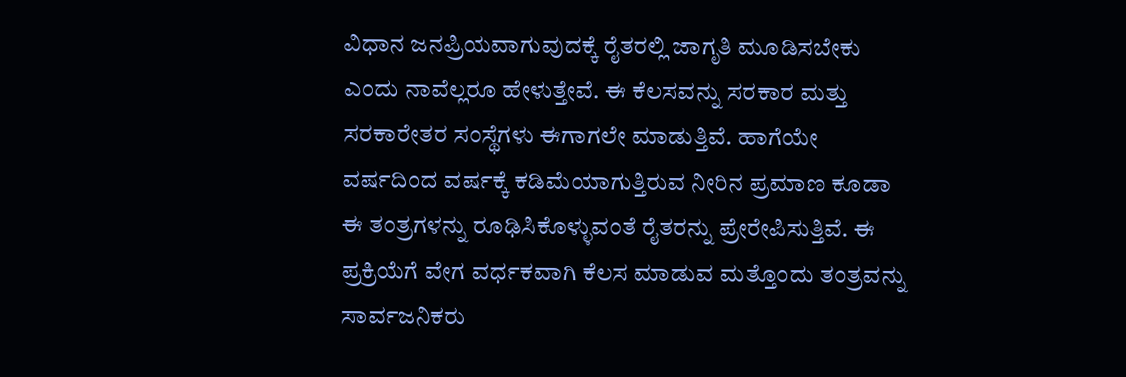ವಿಧಾನ ಜನಪ್ರಿಯವಾಗುವುದಕ್ಕೆ ರೈತರಲ್ಲಿ ಜಾಗೃತಿ ಮೂಡಿಸಬೇಕು ಎಂದು ನಾವೆಲ್ಲರೂ ಹೇಳುತ್ತೇವೆ. ಈ ಕೆಲಸವನ್ನು ಸರಕಾರ ಮತ್ತು ಸರಕಾರೇತರ ಸಂಸ್ಥೆಗಳು ಈಗಾಗಲೇ ಮಾಡುತ್ತಿವೆ. ಹಾಗೆಯೇ ವರ್ಷದಿಂದ ವರ್ಷಕ್ಕೆ ಕಡಿಮೆಯಾಗುತ್ತಿರುವ ನೀರಿನ ಪ್ರಮಾಣ ಕೂಡಾ ಈ ತಂತ್ರಗಳನ್ನು ರೂಢಿಸಿಕೊಳ್ಳುವಂತೆ ರೈತರನ್ನು ಪ್ರೇರೇಪಿಸುತ್ತಿವೆ. ಈ ಪ್ರಕ್ರಿಯೆಗೆ ವೇಗ ವರ್ಧಕವಾಗಿ ಕೆಲಸ ಮಾಡುವ ಮತ್ತೊಂದು ತಂತ್ರವನ್ನು ಸಾರ್ವಜನಿಕರು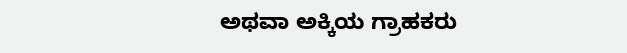ಅಥವಾ ಅಕ್ಕಿಯ ಗ್ರಾಹಕರು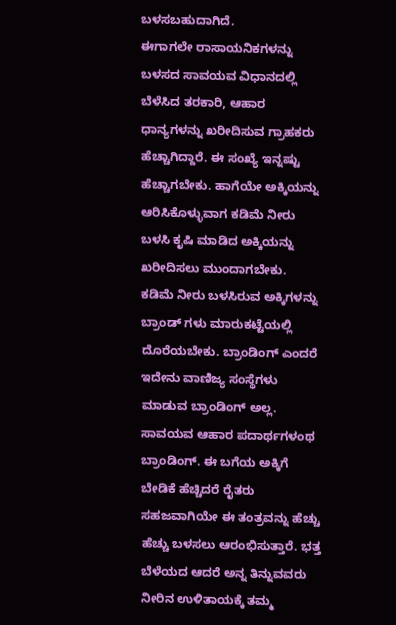ಬಳಸಬಹುದಾಗಿದೆ.
ಈಗಾಗಲೇ ರಾಸಾಯನಿಕಗಳನ್ನು ಬಳಸದ ಸಾವಯವ ವಿಧಾನದಲ್ಲಿ ಬೆಳೆಸಿದ ತರಕಾರಿ, ಆಹಾರ ಧಾನ್ಯಗಳನ್ನು ಖರೀದಿಸುವ ಗ್ರಾಹಕರು ಹೆಚ್ಚಾಗಿದ್ದಾರೆ. ಈ ಸಂಖ್ಯೆ ಇನ್ನಷ್ಟು ಹೆಚ್ಚಾಗಬೇಕು. ಹಾಗೆಯೇ ಅಕ್ಕಿಯನ್ನು ಆರಿಸಿಕೊಳ್ಳುವಾಗ ಕಡಿಮೆ ನೀರು ಬಳಸಿ ಕೃಷಿ ಮಾಡಿದ ಅಕ್ಕಿಯನ್ನು ಖರೀದಿಸಲು ಮುಂದಾಗಬೇಕು. ಕಡಿಮೆ ನೀರು ಬಳಸಿರುವ ಅಕ್ಕಿಗಳನ್ನು ಬ್ರಾಂಡ್ ಗಳು ಮಾರುಕಟ್ಟೆಯಲ್ಲಿ ದೊರೆಯಬೇಕು. ಬ್ರಾಂಡಿಂಗ್ ಎಂದರೆ ಇದೇನು ವಾಣಿಜ್ಯ ಸಂಸ್ಥೆಗಳು ಮಾಡುವ ಬ್ರಾಂಡಿಂಗ್ ಅಲ್ಲ. ಸಾವಯವ ಆಹಾರ ಪದಾರ್ಥಗಳಂಥ ಬ್ರಾಂಡಿಂಗ್. ಈ ಬಗೆಯ ಅಕ್ಕಿಗೆ ಬೇಡಿಕೆ ಹೆಚ್ಚಿದರೆ ರೈತರು ಸಹಜವಾಗಿಯೇ ಈ ತಂತ್ರವನ್ನು ಹೆಚ್ಚು ಹೆಚ್ಚು ಬಳಸಲು ಆರಂಭಿಸುತ್ತಾರೆ. ಭತ್ತ ಬೆಳೆಯದ ಆದರೆ ಅನ್ನ ತಿನ್ನುವವರು ನೀರಿನ ಉಳಿತಾಯಕ್ಕೆ ತಮ್ಮ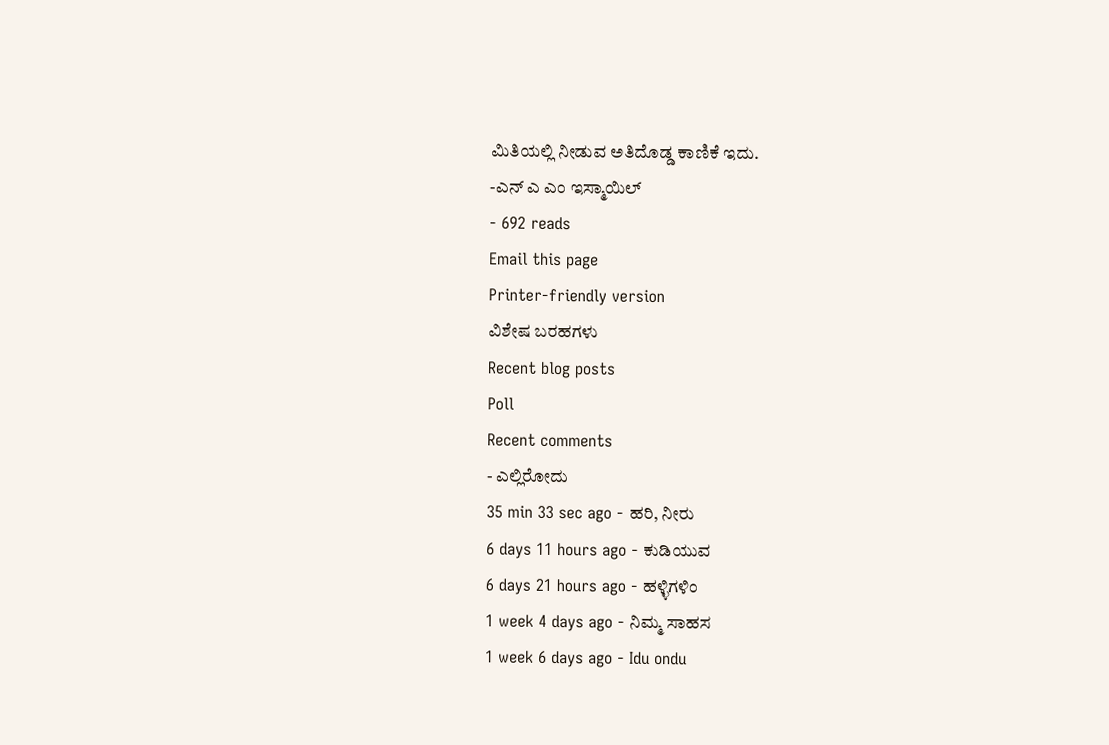ಮಿತಿಯಲ್ಲಿ ನೀಡುವ ಅತಿದೊಡ್ಡ ಕಾಣಿಕೆ ಇದು.
-ಎನ್ ಎ ಎಂ ಇಸ್ಮಾಯಿಲ್
- 692 reads
Email this page
Printer-friendly version
ವಿಶೇಷ ಬರಹಗಳು
Recent blog posts
Poll
Recent comments
- ಎಲ್ಲಿರೋದು
35 min 33 sec ago - ಹರಿ, ನೀರು
6 days 11 hours ago - ಕುಡಿಯುವ
6 days 21 hours ago - ಹಳ್ಳಿಗಳಿಂ
1 week 4 days ago - ನಿಮ್ಮ ಸಾಹಸ
1 week 6 days ago - Idu ondu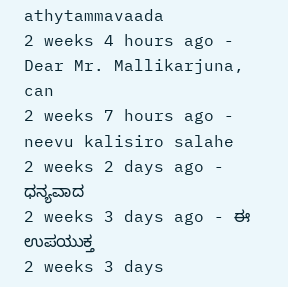athytammavaada
2 weeks 4 hours ago - Dear Mr. Mallikarjuna,
can
2 weeks 7 hours ago - neevu kalisiro salahe
2 weeks 2 days ago - ಧನ್ಯವಾದ
2 weeks 3 days ago - ಈ ಉಪಯುಕ್ತ
2 weeks 3 days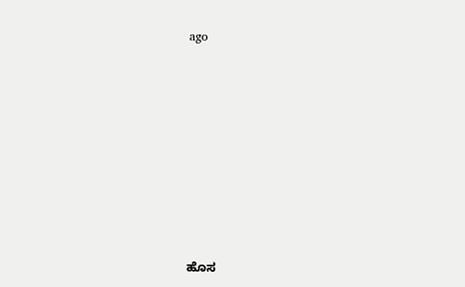ago










ಹೊಸ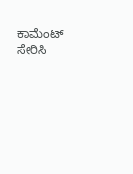ಕಾಮೆಂಟ್ ಸೇರಿಸಿ